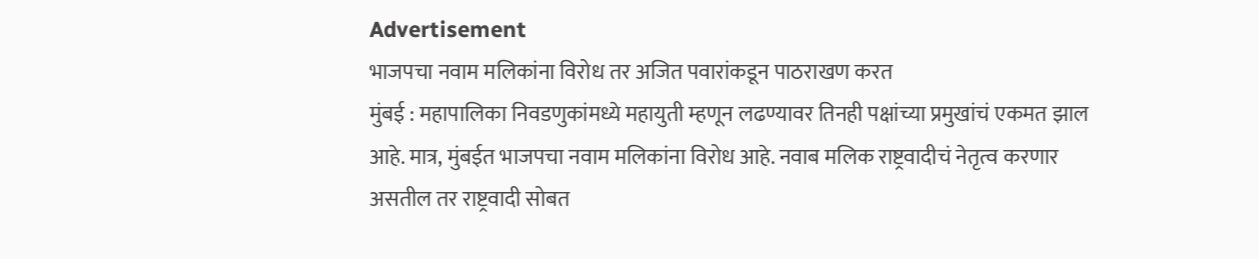Advertisement
भाजपचा नवाम मलिकांना विरोध तर अजित पवारांकडून पाठराखण करत
मुंबई : महापालिका निवडणुकांमध्ये महायुती म्हणून लढण्यावर तिनही पक्षांच्या प्रमुखांचं एकमत झाल आहे. मात्र, मुंबईत भाजपचा नवाम मलिकांना विरोध आहे. नवाब मलिक राष्ट्रवादीचं नेतृत्व करणार असतील तर राष्ट्रवादी सोबत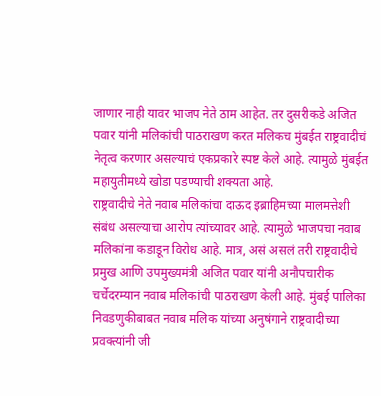जाणार नाही यावर भाजप नेते ठाम आहेत. तर दुसरीकडे अजित पवार यांनी मलिकांची पाठराखण करत मलिकच मुंबईत राष्ट्रवादीचं नेतृत्व करणार असल्याचं एकप्रकारे स्पष्ट केले आहे. त्यामुळे मुंबईत महायुतीमध्ये खोडा पडण्याची शक्यता आहे.
राष्ट्रवादीचे नेते नवाब मलिकांचा दाऊद इब्राहिमच्या मालमत्तेशी संबंध असल्याचा आरोप त्यांच्यावर आहे. त्यामुळे भाजपचा नवाब मलिकांना कडाडून विरोध आहे. मात्र, असं असलं तरी राष्ट्रवादीचे प्रमुख आणि उपमुख्यमंत्री अजित पवार यांनी अनौपचारीक चर्चेदरम्यान नवाब मलिकांची पाठराखण केली आहे. मुंबई पालिका निवडणुकीबाबत नवाब मलिक यांच्या अनुषंगाने राष्ट्रवादीच्या प्रवक्त्यांनी जी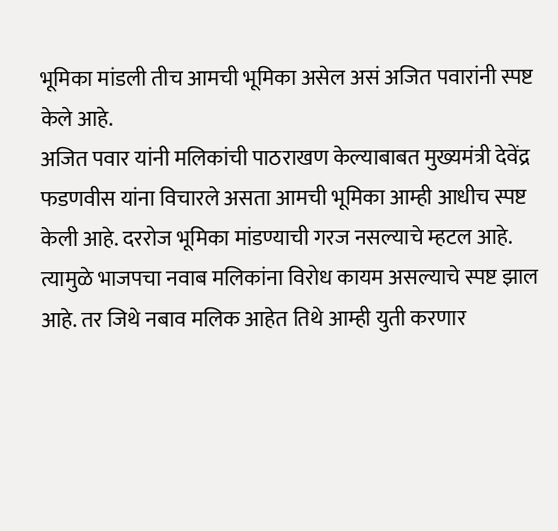भूमिका मांडली तीच आमची भूमिका असेल असं अजित पवारांनी स्पष्ट केले आहे.
अजित पवार यांनी मलिकांची पाठराखण केल्याबाबत मुख्यमंत्री देवेंद्र फडणवीस यांना विचारले असता आमची भूमिका आम्ही आधीच स्पष्ट केली आहे. दररोज भूमिका मांडण्याची गरज नसल्याचे म्हटल आहे. त्यामुळे भाजपचा नवाब मलिकांना विरोध कायम असल्याचे स्पष्ट झाल आहे. तर जिथे नबाव मलिक आहेत तिथे आम्ही युती करणार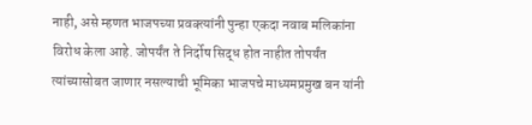नाही, असे म्हणत भाजपच्या प्रवक्त्यांनी पुन्हा एकदा नवाब मलिकांना विरोध केला आहे. जोपर्यंत ते निर्दोष सिद्ध होत नाहीत तोपर्यंत त्यांच्यासोबत जाणार नसल्याची भूमिका भाजपचे माध्यमप्रमुख बन यांनी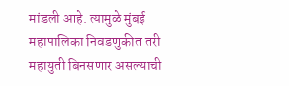मांडली आहे. त्यामुळे मुंबई महापालिका निवडणुकीत तरी महायुती बिनसणार असल्याची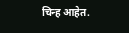चिन्ह आहेत.